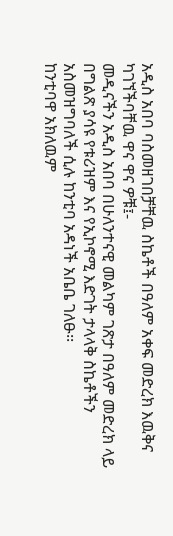አዲስ አበባ ባስመዘገበቻቸዉ ስኬቶች በዓለም አቀፍ መድረክ እዉቅና ካገኘችባቸዉ ዋና ዋና ዎቹ፤-
መዲናችን አዲስ አበባ በሁለንተናዊ መልካም ገጽታ በዓለም መድረክ ላይ በግልጽ ያሳዩ የቱሪዝም እና የኢኮኖሚ እድገት ታላላቅ ስኬቶችን አስመዝግባለች ሲሉ ከንቲባ አዳነች አቤቤ ገለፁ፡፡
ከንቲባዋ አክለዉም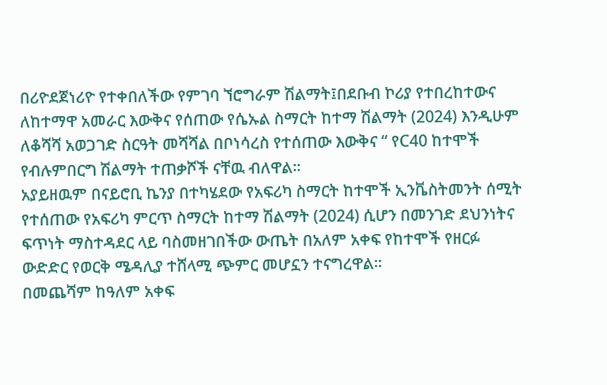በሪዮደጀነሪዮ የተቀበለችው የምገባ ኘሮግራም ሽልማት፤በደቡብ ኮሪያ የተበረከተውና ለከተማዋ አመራር እውቅና የሰጠው የሴኡል ስማርት ከተማ ሽልማት (2024) እንዲሁም ለቆሻሻ አወጋገድ ስርዓት መሻሻል በቦነሳረስ የተሰጠው እውቅና “ የC40 ከተሞች የብሉምበርግ ሽልማት ተጠቃሾች ናቸዉ ብለዋል፡፡
አያይዘዉም በናይሮቢ ኬንያ በተካሄደው የአፍሪካ ስማርት ከተሞች ኢንቬስትመንት ሰሚት የተሰጠው የአፍሪካ ምርጥ ስማርት ከተማ ሽልማት (2024) ሲሆን በመንገድ ደህንነትና ፍጥነት ማስተዳደር ላይ ባስመዘገበችው ውጤት በአለም አቀፍ የከተሞች የዘርፉ ውድድር የወርቅ ሜዳሊያ ተሸላሚ ጭምር መሆኗን ተናግረዋል፡፡
በመጨሻም ከዓለም አቀፍ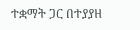ተቋማት ጋር በተያያዘ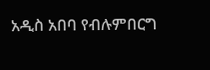አዲስ አበባ የብሉምበርግ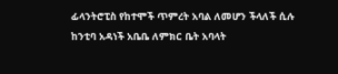ፊላንትሮፒስ የከተሞች ጥምረት አባል ለመሆን ችላለች ሲሉ ከንቲባ አዳነች አቤቤ ለምክር ቤት አባላት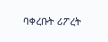ባቀረቡት ሪፖረት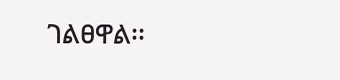ገልፀዋል፡፡